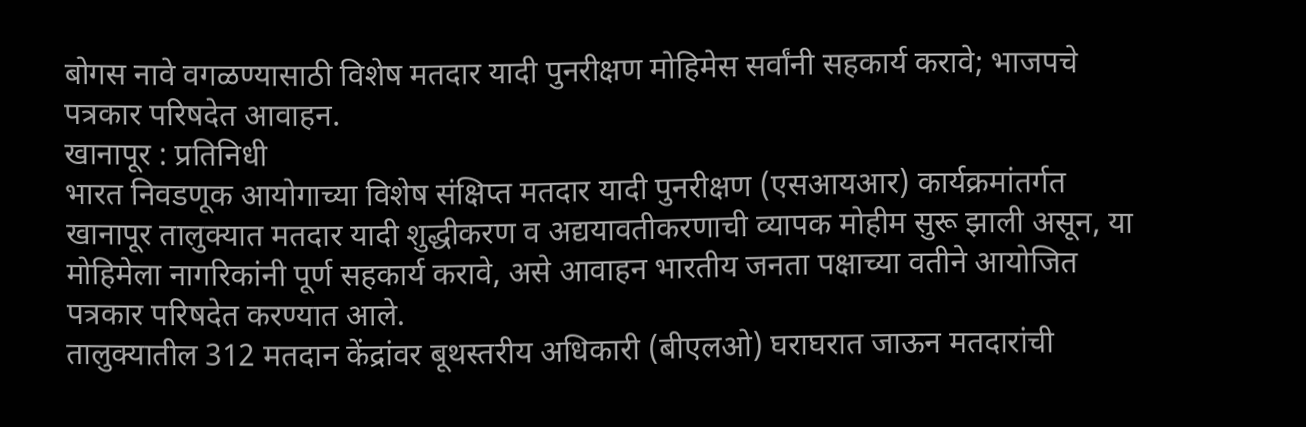बोगस नावे वगळण्यासाठी विशेष मतदार यादी पुनरीक्षण मोहिमेस सर्वांनी सहकार्य करावे; भाजपचे पत्रकार परिषदेत आवाहन.
खानापूर : प्रतिनिधी
भारत निवडणूक आयोगाच्या विशेष संक्षिप्त मतदार यादी पुनरीक्षण (एसआयआर) कार्यक्रमांतर्गत खानापूर तालुक्यात मतदार यादी शुद्धीकरण व अद्ययावतीकरणाची व्यापक मोहीम सुरू झाली असून, या मोहिमेला नागरिकांनी पूर्ण सहकार्य करावे, असे आवाहन भारतीय जनता पक्षाच्या वतीने आयोजित पत्रकार परिषदेत करण्यात आले.
तालुक्यातील 312 मतदान केंद्रांवर बूथस्तरीय अधिकारी (बीएलओ) घराघरात जाऊन मतदारांची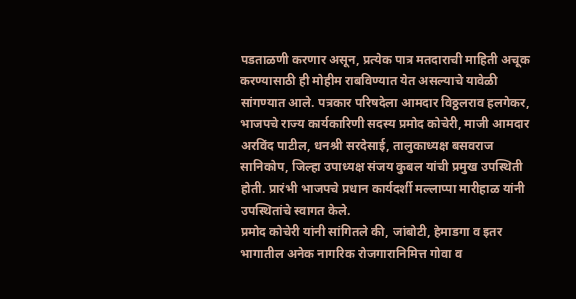पडताळणी करणार असून, प्रत्येक पात्र मतदाराची माहिती अचूक करण्यासाठी ही मोहीम राबविण्यात येत असल्याचे यावेळी सांगण्यात आले. पत्रकार परिषदेला आमदार विठ्ठलराव हलगेकर, भाजपचे राज्य कार्यकारिणी सदस्य प्रमोद कोचेरी, माजी आमदार अरविंद पाटील, धनश्री सरदेसाई, तालुकाध्यक्ष बसवराज सानिकोप, जिल्हा उपाध्यक्ष संजय कुबल यांची प्रमुख उपस्थिती होती. प्रारंभी भाजपचे प्रधान कार्यदर्शी मल्लाप्पा मारीहाळ यांनी उपस्थितांचे स्वागत केले.
प्रमोद कोचेरी यांनी सांगितले की, जांबोटी, हेमाडगा व इतर भागातील अनेक नागरिक रोजगारानिमित्त गोवा व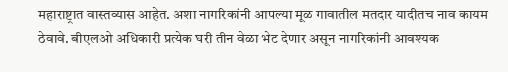महाराष्ट्रात वास्तव्यास आहेत. अशा नागरिकांनी आपल्या मूळ गावातील मतदार यादीतच नाव कायम ठेवावे. बीएलओ अधिकारी प्रत्येक घरी तीन वेळा भेट देणार असून नागरिकांनी आवश्यक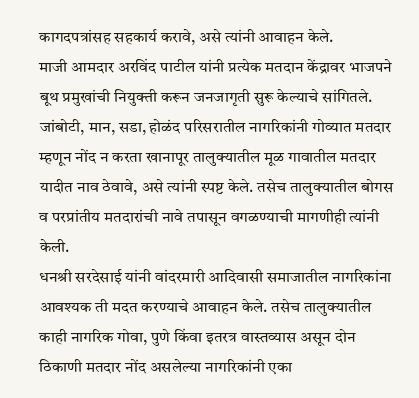कागदपत्रांसह सहकार्य करावे, असे त्यांनी आवाहन केले.
माजी आमदार अरविंद पाटील यांनी प्रत्येक मतदान केंद्रावर भाजपने बूथ प्रमुखांची नियुक्ती करून जनजागृती सुरू केल्याचे सांगितले. जांबोटी, मान, सडा, होळंद परिसरातील नागरिकांनी गोव्यात मतदार म्हणून नोंद न करता खानापूर तालुक्यातील मूळ गावातील मतदार यादीत नाव ठेवावे, असे त्यांनी स्पष्ट केले. तसेच तालुक्यातील बोगस व परप्रांतीय मतदारांची नावे तपासून वगळण्याची मागणीही त्यांनी केली.
धनश्री सरदेसाई यांनी वांदरमारी आदिवासी समाजातील नागरिकांना आवश्यक ती मदत करण्याचे आवाहन केले. तसेच तालुक्यातील काही नागरिक गोवा, पुणे किंवा इतरत्र वास्तव्यास असून दोन ठिकाणी मतदार नोंद असलेल्या नागरिकांनी एका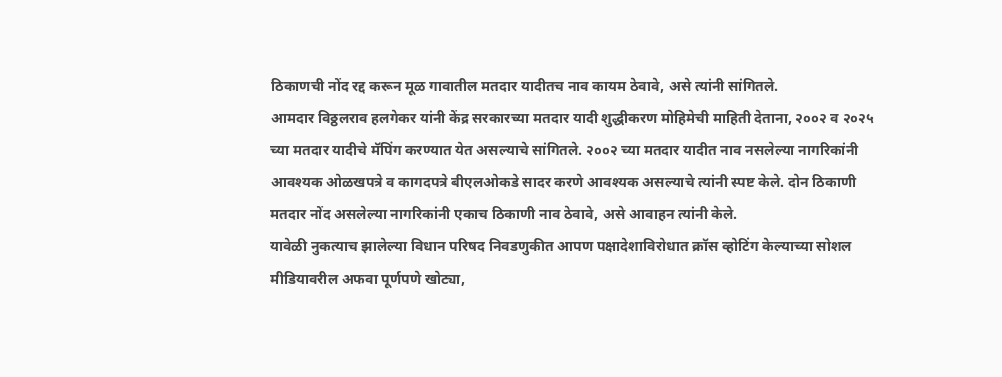ठिकाणची नोंद रद्द करून मूळ गावातील मतदार यादीतच नाव कायम ठेवावे, असे त्यांनी सांगितले.
आमदार विठ्ठलराव हलगेकर यांनी केंद्र सरकारच्या मतदार यादी शुद्धीकरण मोहिमेची माहिती देताना, २००२ व २०२५ च्या मतदार यादीचे मॅपिंग करण्यात येत असल्याचे सांगितले. २००२ च्या मतदार यादीत नाव नसलेल्या नागरिकांनी आवश्यक ओळखपत्रे व कागदपत्रे बीएलओकडे सादर करणे आवश्यक असल्याचे त्यांनी स्पष्ट केले. दोन ठिकाणी मतदार नोंद असलेल्या नागरिकांनी एकाच ठिकाणी नाव ठेवावे, असे आवाहन त्यांनी केले.
यावेळी नुकत्याच झालेल्या विधान परिषद निवडणुकीत आपण पक्षादेशाविरोधात क्रॉस व्होटिंग केल्याच्या सोशल मीडियावरील अफवा पूर्णपणे खोट्या,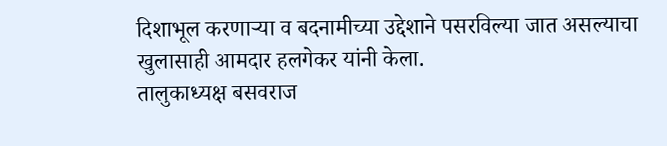दिशाभूल करणाऱ्या व बदनामीच्या उद्देशाने पसरविल्या जात असल्याचा खुलासाही आमदार हलगेकर यांनी केला.
तालुकाध्यक्ष बसवराज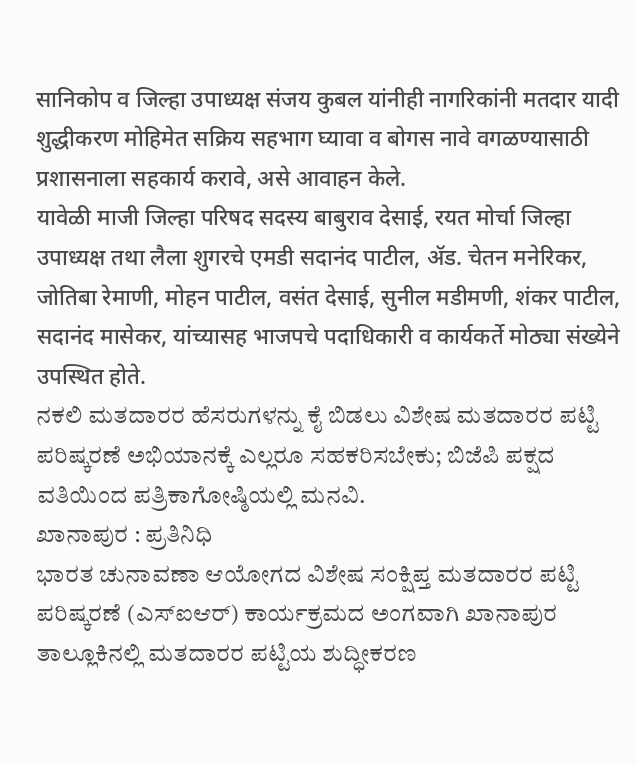सानिकोप व जिल्हा उपाध्यक्ष संजय कुबल यांनीही नागरिकांनी मतदार यादी शुद्धीकरण मोहिमेत सक्रिय सहभाग घ्यावा व बोगस नावे वगळण्यासाठी प्रशासनाला सहकार्य करावे, असे आवाहन केले.
यावेळी माजी जिल्हा परिषद सदस्य बाबुराव देसाई, रयत मोर्चा जिल्हा उपाध्यक्ष तथा लैला शुगरचे एमडी सदानंद पाटील, ॲड. चेतन मनेरिकर, जोतिबा रेमाणी, मोहन पाटील, वसंत देसाई, सुनील मडीमणी, शंकर पाटील, सदानंद मासेकर, यांच्यासह भाजपचे पदाधिकारी व कार्यकर्ते मोठ्या संख्येने उपस्थित होते.
ನಕಲಿ ಮತದಾರರ ಹೆಸರುಗಳನ್ನು ಕೈ ಬಿಡಲು ವಿಶೇಷ ಮತದಾರರ ಪಟ್ಟಿ ಪರಿಷ್ಕರಣೆ ಅಭಿಯಾನಕ್ಕೆ ಎಲ್ಲರೂ ಸಹಕರಿಸಬೇಕು; ಬಿಜೆಪಿ ಪಕ್ಷದ ವತಿಯಿಂದ ಪತ್ರಿಕಾಗೋಷ್ಠಿಯಲ್ಲಿ ಮನವಿ.
ಖಾನಾಪುರ : ಪ್ರತಿನಿಧಿ
ಭಾರತ ಚುನಾವಣಾ ಆಯೋಗದ ವಿಶೇಷ ಸಂಕ್ಷಿಪ್ತ ಮತದಾರರ ಪಟ್ಟಿ ಪರಿಷ್ಕರಣೆ (ಎಸ್ಐಆರ್) ಕಾರ್ಯಕ್ರಮದ ಅಂಗವಾಗಿ ಖಾನಾಪುರ ತಾಲ್ಲೂಕಿನಲ್ಲಿ ಮತದಾರರ ಪಟ್ಟಿಯ ಶುದ್ಧೀಕರಣ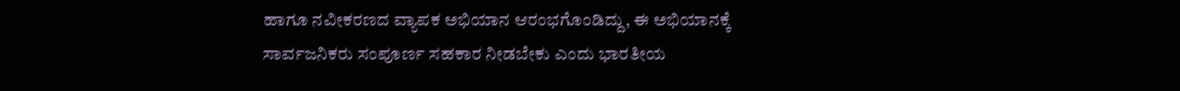ಹಾಗೂ ನವೀಕರಣದ ವ್ಯಾಪಕ ಅಭಿಯಾನ ಆರಂಭಗೊಂಡಿದ್ದು, ಈ ಅಭಿಯಾನಕ್ಕೆ ಸಾರ್ವಜನಿಕರು ಸಂಪೂರ್ಣ ಸಹಕಾರ ನೀಡಬೇಕು ಎಂದು ಭಾರತೀಯ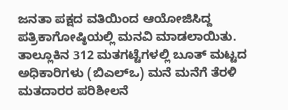ಜನತಾ ಪಕ್ಷದ ವತಿಯಿಂದ ಆಯೋಜಿಸಿದ್ದ ಪತ್ರಿಕಾಗೋಷ್ಠಿಯಲ್ಲಿ ಮನವಿ ಮಾಡಲಾಯಿತು.
ತಾಲ್ಲೂಕಿನ 312 ಮತಗಟ್ಟೆಗಳಲ್ಲಿ ಬೂತ್ ಮಟ್ಟದ ಅಧಿಕಾರಿಗಳು (ಬಿಎಲ್ಒ) ಮನೆ ಮನೆಗೆ ತೆರಳಿ ಮತದಾರರ ಪರಿಶೀಲನೆ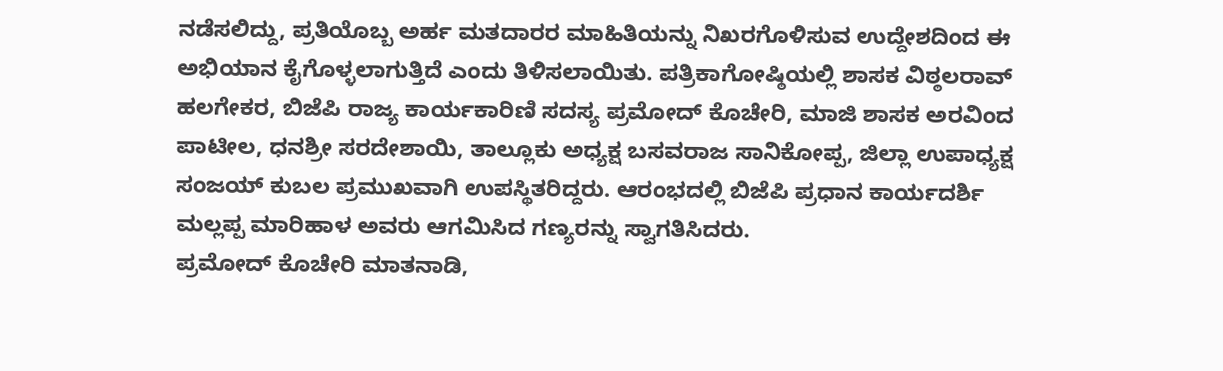ನಡೆಸಲಿದ್ದು, ಪ್ರತಿಯೊಬ್ಬ ಅರ್ಹ ಮತದಾರರ ಮಾಹಿತಿಯನ್ನು ನಿಖರಗೊಳಿಸುವ ಉದ್ದೇಶದಿಂದ ಈ ಅಭಿಯಾನ ಕೈಗೊಳ್ಳಲಾಗುತ್ತಿದೆ ಎಂದು ತಿಳಿಸಲಾಯಿತು. ಪತ್ರಿಕಾಗೋಷ್ಠಿಯಲ್ಲಿ ಶಾಸಕ ವಿಠ್ಠಲರಾವ್ ಹಲಗೇಕರ, ಬಿಜೆಪಿ ರಾಜ್ಯ ಕಾರ್ಯಕಾರಿಣಿ ಸದಸ್ಯ ಪ್ರಮೋದ್ ಕೊಚೇರಿ, ಮಾಜಿ ಶಾಸಕ ಅರವಿಂದ ಪಾಟೀಲ, ಧನಶ್ರೀ ಸರದೇಶಾಯಿ, ತಾಲ್ಲೂಕು ಅಧ್ಯಕ್ಷ ಬಸವರಾಜ ಸಾನಿಕೋಪ್ಪ, ಜಿಲ್ಲಾ ಉಪಾಧ್ಯಕ್ಷ ಸಂಜಯ್ ಕುಬಲ ಪ್ರಮುಖವಾಗಿ ಉಪಸ್ಥಿತರಿದ್ದರು. ಆರಂಭದಲ್ಲಿ ಬಿಜೆಪಿ ಪ್ರಧಾನ ಕಾರ್ಯದರ್ಶಿ ಮಲ್ಲಪ್ಪ ಮಾರಿಹಾಳ ಅವರು ಆಗಮಿಸಿದ ಗಣ್ಯರನ್ನು ಸ್ವಾಗತಿಸಿದರು.
ಪ್ರಮೋದ್ ಕೊಚೇರಿ ಮಾತನಾಡಿ,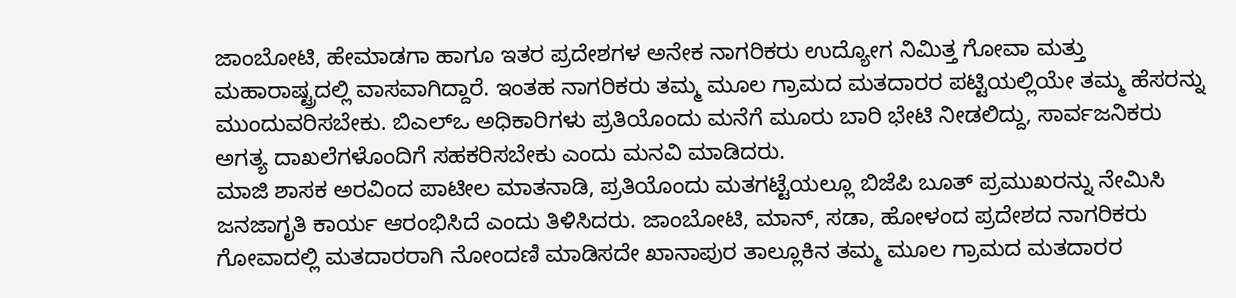ಜಾಂಬೋಟಿ, ಹೇಮಾಡಗಾ ಹಾಗೂ ಇತರ ಪ್ರದೇಶಗಳ ಅನೇಕ ನಾಗರಿಕರು ಉದ್ಯೋಗ ನಿಮಿತ್ತ ಗೋವಾ ಮತ್ತು ಮಹಾರಾಷ್ಟ್ರದಲ್ಲಿ ವಾಸವಾಗಿದ್ದಾರೆ. ಇಂತಹ ನಾಗರಿಕರು ತಮ್ಮ ಮೂಲ ಗ್ರಾಮದ ಮತದಾರರ ಪಟ್ಟಿಯಲ್ಲಿಯೇ ತಮ್ಮ ಹೆಸರನ್ನು ಮುಂದುವರಿಸಬೇಕು. ಬಿಎಲ್ಒ ಅಧಿಕಾರಿಗಳು ಪ್ರತಿಯೊಂದು ಮನೆಗೆ ಮೂರು ಬಾರಿ ಭೇಟಿ ನೀಡಲಿದ್ದು, ಸಾರ್ವಜನಿಕರು ಅಗತ್ಯ ದಾಖಲೆಗಳೊಂದಿಗೆ ಸಹಕರಿಸಬೇಕು ಎಂದು ಮನವಿ ಮಾಡಿದರು.
ಮಾಜಿ ಶಾಸಕ ಅರವಿಂದ ಪಾಟೀಲ ಮಾತನಾಡಿ, ಪ್ರತಿಯೊಂದು ಮತಗಟ್ಟೆಯಲ್ಲೂ ಬಿಜೆಪಿ ಬೂತ್ ಪ್ರಮುಖರನ್ನು ನೇಮಿಸಿ ಜನಜಾಗೃತಿ ಕಾರ್ಯ ಆರಂಭಿಸಿದೆ ಎಂದು ತಿಳಿಸಿದರು. ಜಾಂಬೋಟಿ, ಮಾನ್, ಸಡಾ, ಹೋಳಂದ ಪ್ರದೇಶದ ನಾಗರಿಕರು ಗೋವಾದಲ್ಲಿ ಮತದಾರರಾಗಿ ನೋಂದಣಿ ಮಾಡಿಸದೇ ಖಾನಾಪುರ ತಾಲ್ಲೂಕಿನ ತಮ್ಮ ಮೂಲ ಗ್ರಾಮದ ಮತದಾರರ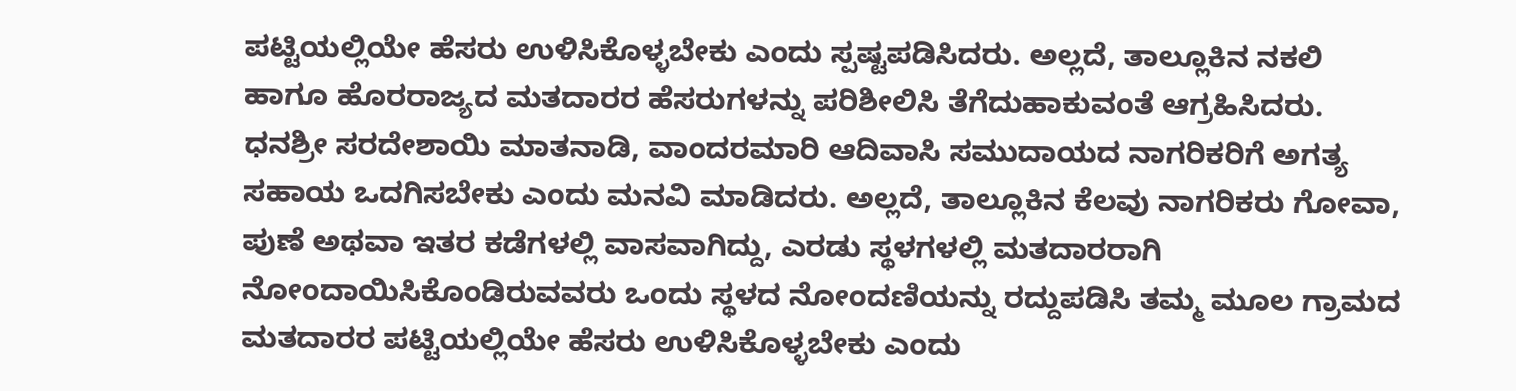ಪಟ್ಟಿಯಲ್ಲಿಯೇ ಹೆಸರು ಉಳಿಸಿಕೊಳ್ಳಬೇಕು ಎಂದು ಸ್ಪಷ್ಟಪಡಿಸಿದರು. ಅಲ್ಲದೆ, ತಾಲ್ಲೂಕಿನ ನಕಲಿ ಹಾಗೂ ಹೊರರಾಜ್ಯದ ಮತದಾರರ ಹೆಸರುಗಳನ್ನು ಪರಿಶೀಲಿಸಿ ತೆಗೆದುಹಾಕುವಂತೆ ಆಗ್ರಹಿಸಿದರು.
ಧನಶ್ರೀ ಸರದೇಶಾಯಿ ಮಾತನಾಡಿ, ವಾಂದರಮಾರಿ ಆದಿವಾಸಿ ಸಮುದಾಯದ ನಾಗರಿಕರಿಗೆ ಅಗತ್ಯ ಸಹಾಯ ಒದಗಿಸಬೇಕು ಎಂದು ಮನವಿ ಮಾಡಿದರು. ಅಲ್ಲದೆ, ತಾಲ್ಲೂಕಿನ ಕೆಲವು ನಾಗರಿಕರು ಗೋವಾ, ಪುಣೆ ಅಥವಾ ಇತರ ಕಡೆಗಳಲ್ಲಿ ವಾಸವಾಗಿದ್ದು, ಎರಡು ಸ್ಥಳಗಳಲ್ಲಿ ಮತದಾರರಾಗಿ ನೋಂದಾಯಿಸಿಕೊಂಡಿರುವವರು ಒಂದು ಸ್ಥಳದ ನೋಂದಣಿಯನ್ನು ರದ್ದುಪಡಿಸಿ ತಮ್ಮ ಮೂಲ ಗ್ರಾಮದ ಮತದಾರರ ಪಟ್ಟಿಯಲ್ಲಿಯೇ ಹೆಸರು ಉಳಿಸಿಕೊಳ್ಳಬೇಕು ಎಂದು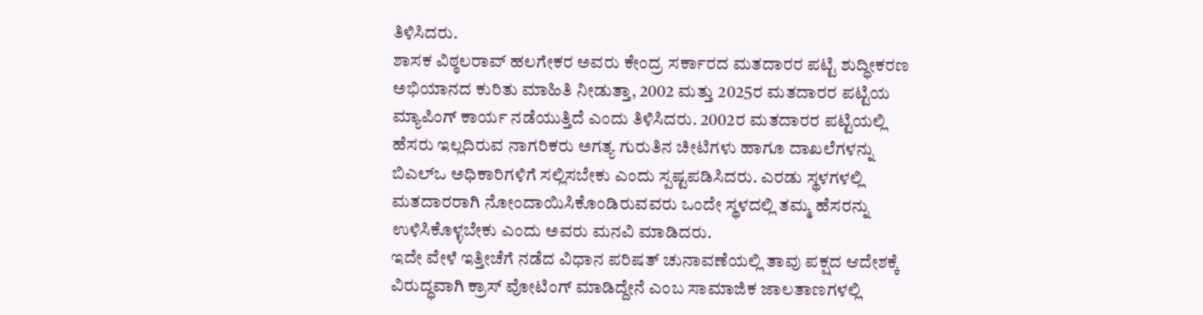ತಿಳಿಸಿದರು.
ಶಾಸಕ ವಿಠ್ಠಲರಾವ್ ಹಲಗೇಕರ ಅವರು ಕೇಂದ್ರ ಸರ್ಕಾರದ ಮತದಾರರ ಪಟ್ಟಿ ಶುದ್ಧೀಕರಣ ಅಭಿಯಾನದ ಕುರಿತು ಮಾಹಿತಿ ನೀಡುತ್ತಾ, 2002 ಮತ್ತು 2025ರ ಮತದಾರರ ಪಟ್ಟಿಯ ಮ್ಯಾಪಿಂಗ್ ಕಾರ್ಯ ನಡೆಯುತ್ತಿದೆ ಎಂದು ತಿಳಿಸಿದರು. 2002ರ ಮತದಾರರ ಪಟ್ಟಿಯಲ್ಲಿ ಹೆಸರು ಇಲ್ಲದಿರುವ ನಾಗರಿಕರು ಅಗತ್ಯ ಗುರುತಿನ ಚೀಟಿಗಳು ಹಾಗೂ ದಾಖಲೆಗಳನ್ನು ಬಿಎಲ್ಒ ಅಧಿಕಾರಿಗಳಿಗೆ ಸಲ್ಲಿಸಬೇಕು ಎಂದು ಸ್ಪಷ್ಟಪಡಿಸಿದರು. ಎರಡು ಸ್ಥಳಗಳಲ್ಲಿ ಮತದಾರರಾಗಿ ನೋಂದಾಯಿಸಿಕೊಂಡಿರುವವರು ಒಂದೇ ಸ್ಥಳದಲ್ಲಿ ತಮ್ಮ ಹೆಸರನ್ನು ಉಳಿಸಿಕೊಳ್ಳಬೇಕು ಎಂದು ಅವರು ಮನವಿ ಮಾಡಿದರು.
ಇದೇ ವೇಳೆ ಇತ್ತೀಚೆಗೆ ನಡೆದ ವಿಧಾನ ಪರಿಷತ್ ಚುನಾವಣೆಯಲ್ಲಿ ತಾವು ಪಕ್ಷದ ಆದೇಶಕ್ಕೆ ವಿರುದ್ಧವಾಗಿ ಕ್ರಾಸ್ ವೋಟಿಂಗ್ ಮಾಡಿದ್ದೇನೆ ಎಂಬ ಸಾಮಾಜಿಕ ಜಾಲತಾಣಗಳಲ್ಲಿ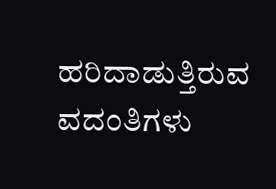ಹರಿದಾಡುತ್ತಿರುವ ವದಂತಿಗಳು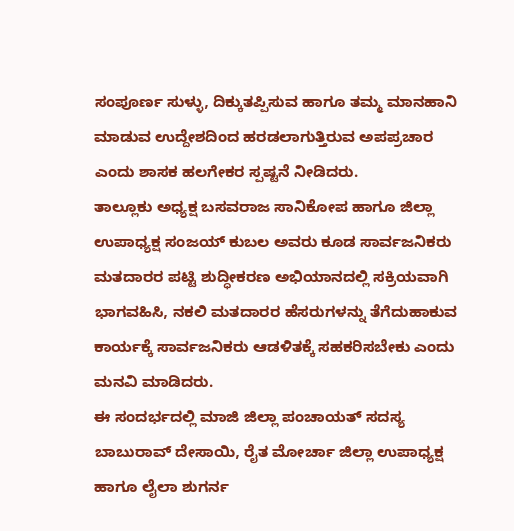ಸಂಪೂರ್ಣ ಸುಳ್ಳು, ದಿಕ್ಕುತಪ್ಪಿಸುವ ಹಾಗೂ ತಮ್ಮ ಮಾನಹಾನಿ ಮಾಡುವ ಉದ್ದೇಶದಿಂದ ಹರಡಲಾಗುತ್ತಿರುವ ಅಪಪ್ರಚಾರ ಎಂದು ಶಾಸಕ ಹಲಗೇಕರ ಸ್ಪಷ್ಟನೆ ನೀಡಿದರು.
ತಾಲ್ಲೂಕು ಅಧ್ಯಕ್ಷ ಬಸವರಾಜ ಸಾನಿಕೋಪ ಹಾಗೂ ಜಿಲ್ಲಾ ಉಪಾಧ್ಯಕ್ಷ ಸಂಜಯ್ ಕುಬಲ ಅವರು ಕೂಡ ಸಾರ್ವಜನಿಕರು ಮತದಾರರ ಪಟ್ಟಿ ಶುದ್ಧೀಕರಣ ಅಭಿಯಾನದಲ್ಲಿ ಸಕ್ರಿಯವಾಗಿ ಭಾಗವಹಿಸಿ, ನಕಲಿ ಮತದಾರರ ಹೆಸರುಗಳನ್ನು ತೆಗೆದುಹಾಕುವ ಕಾರ್ಯಕ್ಕೆ ಸಾರ್ವಜನಿಕರು ಆಡಳಿತಕ್ಕೆ ಸಹಕರಿಸಬೇಕು ಎಂದು ಮನವಿ ಮಾಡಿದರು.
ಈ ಸಂದರ್ಭದಲ್ಲಿ ಮಾಜಿ ಜಿಲ್ಲಾ ಪಂಚಾಯತ್ ಸದಸ್ಯ ಬಾಬುರಾವ್ ದೇಸಾಯಿ, ರೈತ ಮೋರ್ಚಾ ಜಿಲ್ಲಾ ಉಪಾಧ್ಯಕ್ಷ ಹಾಗೂ ಲೈಲಾ ಶುಗರ್ನ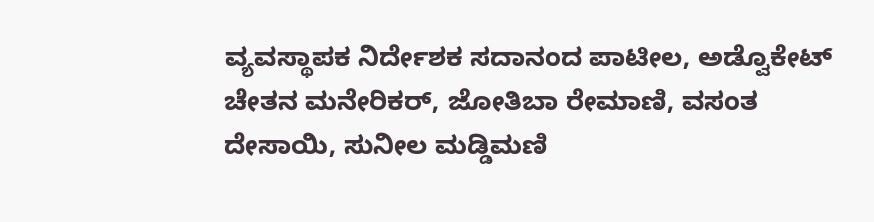ವ್ಯವಸ್ಥಾಪಕ ನಿರ್ದೇಶಕ ಸದಾನಂದ ಪಾಟೀಲ, ಅಡ್ವೊಕೇಟ್ ಚೇತನ ಮನೇರಿಕರ್, ಜೋತಿಬಾ ರೇಮಾಣಿ, ವಸಂತ ದೇಸಾಯಿ, ಸುನೀಲ ಮಡ್ಡಿಮಣಿ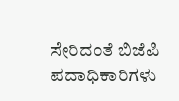ಸೇರಿದಂತೆ ಬಿಜೆಪಿ ಪದಾಧಿಕಾರಿಗಳು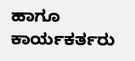ಹಾಗೂ ಕಾರ್ಯಕರ್ತರು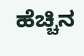ಹೆಚ್ಚಿನ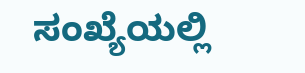ಸಂಖ್ಯೆಯಲ್ಲಿ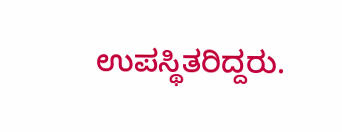ಉಪಸ್ಥಿತರಿದ್ದರು.